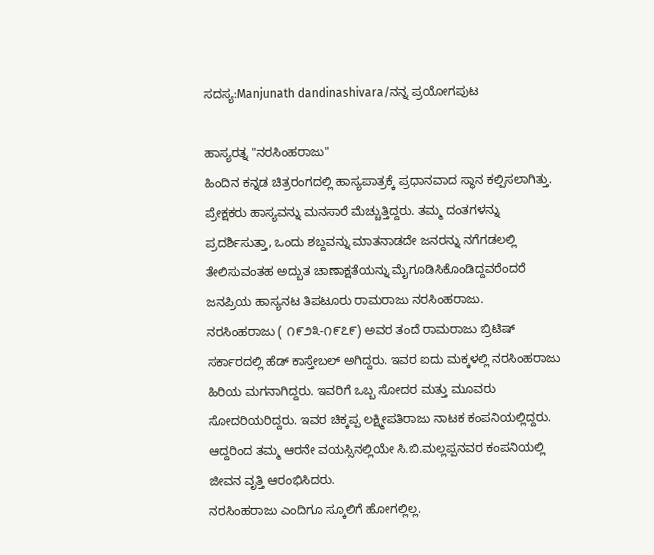ಸದಸ್ಯ:Manjunath dandinashivara/ನನ್ನ ಪ್ರಯೋಗಪುಟ

ಹಾಸ್ಯರತ್ನ "ನರಸಿಂಹರಾಜು"
ಹಿಂದಿನ ಕನ್ನಡ ಚಿತ್ರರಂಗದಲ್ಲಿ ಹಾಸ್ಯಪಾತ್ರಕ್ಕೆ ಪ್ರಧಾನವಾದ ಸ್ಥಾನ ಕಲ್ಪಿಸಲಾಗಿತ್ತು. ಪ್ರೇಕ್ಷಕರು ಹಾಸ್ಯವನ್ನು ಮನಸಾರೆ ಮೆಚ್ಚುತ್ತಿದ್ದರು. ತಮ್ಮ ದಂತಗಳನ್ನು ಪ್ರದರ್ಶಿಸುತ್ತಾ, ಒಂದು ಶಬ್ದವನ್ನು ಮಾತನಾಡದೇ ಜನರನ್ನು ನಗೆಗಡಲಲ್ಲಿ ತೇಲಿಸುವಂತಹ ಅದ್ಬುತ ಚಾಣಾಕ್ಷತೆಯನ್ನು ಮೈಗೂಡಿಸಿಕೊಂಡಿದ್ದವರೆಂದರೆ ಜನಪ್ರಿಯ ಹಾಸ್ಯನಟ ತಿಪಟೂರು ರಾಮರಾಜು ನರಸಿಂಹರಾಜು.
ನರಸಿಂಹರಾಜು ( ೧೯೨೩-೧೯೭೯) ಅವರ ತಂದೆ ರಾಮರಾಜು ಬ್ರಿಟಿಷ್ ಸರ್ಕಾರದಲ್ಲಿ ಹೆಡ್ ಕಾಸ್ತೇಬಲ್ ಅಗಿದ್ದರು. ಇವರ ಐದು ಮಕ್ಕಳಲ್ಲಿ ನರಸಿಂಹರಾಜು ಹಿರಿಯ ಮಗನಾಗಿದ್ದರು. ಇವರಿಗೆ ಒಬ್ಬ ಸೋದರ ಮತ್ತು ಮೂವರು ಸೋದರಿಯರಿದ್ದರು. ಇವರ ಚಿಕ್ಕಪ್ಪ ಲಕ್ಷ್ಮೀಪತಿರಾಜು ನಾಟಕ ಕಂಪನಿಯಲ್ಲಿದ್ದರು. ಆದ್ದರಿಂದ ತಮ್ಮ ಆರನೇ ವಯಸ್ಸಿನಲ್ಲಿಯೇ ಸಿ.ಬಿ.ಮಲ್ಲಪ್ಪನವರ ಕಂಪನಿಯಲ್ಲಿ ಜೀವನ ವೃತ್ತಿ ಆರಂಭಿಸಿದರು.
ನರಸಿಂಹರಾಜು ಎಂದಿಗೂ ಸ್ಕೂಲಿಗೆ ಹೋಗಲ್ಲಿಲ್ಲ.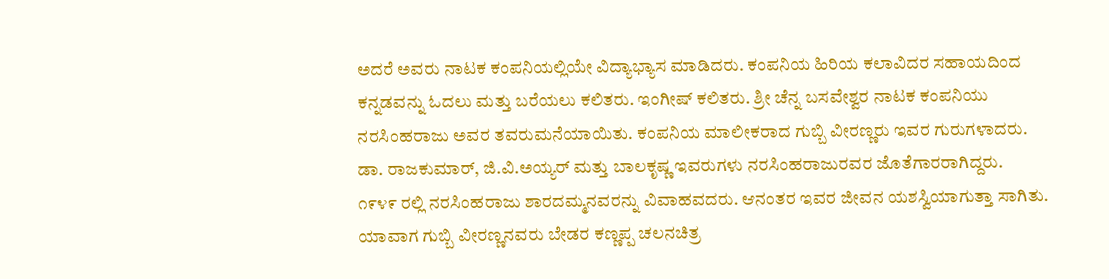ಅದರೆ ಅವರು ನಾಟಕ ಕಂಪನಿಯಲ್ಲಿಯೇ ವಿದ್ಯಾಭ್ಯಾಸ ಮಾಡಿದರು. ಕಂಪನಿಯ ಹಿರಿಯ ಕಲಾವಿದರ ಸಹಾಯದಿಂದ ಕನ್ನಡವನ್ನು ಓದಲು ಮತ್ತು ಬರೆಯಲು ಕಲಿತರು. ಇಂಗೀಷ್ ಕಲಿತರು. ಶ್ರೀ ಚೆನ್ನ ಬಸವೇಶ್ವರ ನಾಟಕ ಕಂಪನಿಯು ನರಸಿಂಹರಾಜು ಅವರ ತವರುಮನೆಯಾಯಿತು. ಕಂಪನಿಯ ಮಾಲೀಕರಾದ ಗುಬ್ಬಿ ವೀರಣ್ಣರು ಇವರ ಗುರುಗಳಾದರು. ಡಾ. ರಾಜಕುಮಾರ್, ಜಿ.ವಿ.ಅಯ್ಯರ್ ಮತ್ತು ಬಾಲಕೃಷ್ಣ ಇವರುಗಳು ನರಸಿಂಹರಾಜುರವರ ಜೊತೆಗಾರರಾಗಿದ್ದರು.
೧೯೪೯ ರಲ್ಲಿ ನರಸಿಂಹರಾಜು ಶಾರದಮ್ಮನವರನ್ನು ವಿವಾಹವದರು. ಆನಂತರ ಇವರ ಜೀವನ ಯಶಸ್ವಿಯಾಗುತ್ತಾ ಸಾಗಿತು. ಯಾವಾಗ ಗುಬ್ಬಿ ವೀರಣ್ಣನವರು ಬೇಡರ ಕಣ್ಣಪ್ಪ ಚಲನಚಿತ್ರ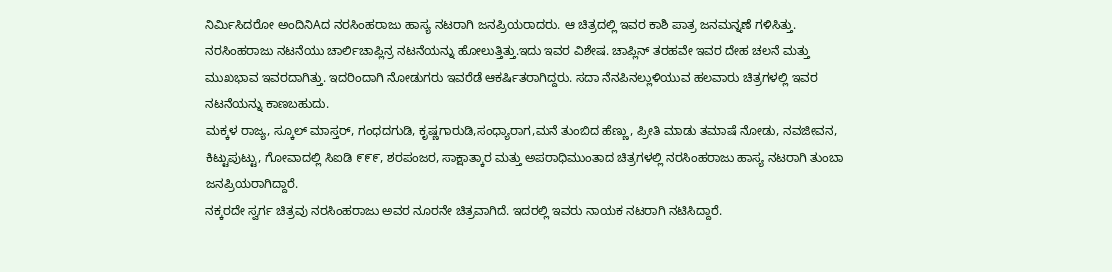ನಿರ್ಮಿಸಿದರೋ ಅಂದಿನಿAದ ನರಸಿಂಹರಾಜು ಹಾಸ್ಯ ನಟರಾಗಿ ಜನಪ್ರಿಯರಾದರು. ಆ ಚಿತ್ರದಲ್ಲಿ ಇವರ ಕಾಶಿ ಪಾತ್ರ ಜನಮನ್ನಣೆ ಗಳಿಸಿತ್ತು.
ನರಸಿಂಹರಾಜು ನಟನೆಯು ಚಾರ್ಲಿಚಾಪ್ಲಿನ್ರ ನಟನೆಯನ್ನು ಹೋಲುತ್ತಿತ್ತು.ಇದು ಇವರ ವಿಶೇಷ. ಚಾಪ್ಲಿನ್ ತರಹವೇ ಇವರ ದೇಹ ಚಲನೆ ಮತ್ತು ಮುಖಭಾವ ಇವರದಾಗಿತ್ತು. ಇದರಿಂದಾಗಿ ನೋಡುಗರು ಇವರೆಡೆ ಆಕರ್ಷಿತರಾಗಿದ್ದರು. ಸದಾ ನೆನಪಿನಲ್ಲುಳಿಯುವ ಹಲವಾರು ಚಿತ್ರಗಳಲ್ಲಿ ಇವರ ನಟನೆಯನ್ನು ಕಾಣಬಹುದು.
ಮಕ್ಕಳ ರಾಜ್ಯ, ಸ್ಕೂಲ್ ಮಾಸ್ತರ್, ಗಂಧದಗುಡಿ, ಕೃಷ್ಣಗಾರುಡಿ,ಸಂಧ್ಯಾರಾಗ,ಮನೆ ತುಂಬಿದ ಹೆಣ್ಣು, ಪ್ರೀತಿ ಮಾಡು ತಮಾಷೆ ನೋಡು, ನವಜೀವನ, ಕಿಟ್ಟುಪುಟ್ಟು, ಗೋವಾದಲ್ಲಿ ಸಿಐಡಿ ೯೯೯, ಶರಪಂಜರ, ಸಾಕ್ಷಾತ್ಕಾರ ಮತ್ತು ಅಪರಾಧಿಮುಂತಾದ ಚಿತ್ರಗಳಲ್ಲಿ ನರಸಿಂಹರಾಜು ಹಾಸ್ಯ ನಟರಾಗಿ ತುಂಬಾ ಜನಪ್ರಿಯರಾಗಿದ್ದಾರೆ.
ನಕ್ಕರದೇ ಸ್ವರ್ಗ ಚಿತ್ರವು ನರಸಿಂಹರಾಜು ಅವರ ನೂರನೇ ಚಿತ್ರವಾಗಿದೆ. ಇದರಲ್ಲಿ ಇವರು ನಾಯಕ ನಟರಾಗಿ ನಟಿಸಿದ್ದಾರೆ.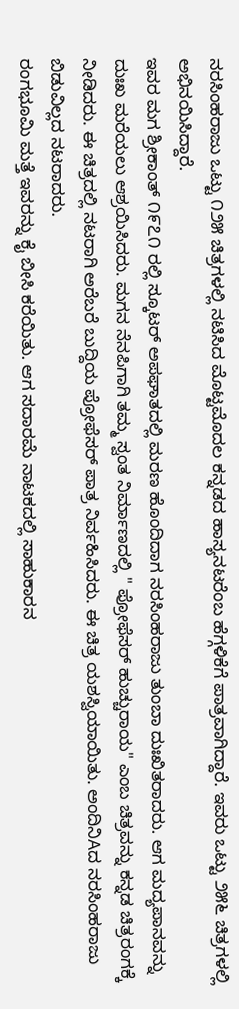ನರಸಿಂಹರಾಜು ಒಟ್ಟು ೧೨೫ ಚಿತ್ರಗಳಲ್ಲಿ ನಟಿಸಿದ ಮೊಟ್ಟಮೊದಲ ಕನ್ನಡದ ಹಾಸ್ಯನಟರೆಂಬ ಹೆಗ್ಗಳಿಕೆಗೆ ಪಾತ್ರವಾಗಿದ್ದಾರೆ. ಇವರು ಒಟ್ಟು ೨೫೬ ಚಿತ್ರಗಳಲ್ಲಿ ಅಭಿನಯಿಸಿದ್ದಾರೆ.
ಇವರ ಮಗ ಶ್ರೀಕಾಂತ್ ೧೯೭೧ ರಲ್ಲಿ ಸ್ಕೂಟರ್ ಅಪಘಾತದಲ್ಲಿ ಮರಣ ಹೊಂದಿದಾಗ ನರಸಿಂಹರಾಜು ತುಂಬಾ ದುಃಖಿತರಾದರು. ಆಗ ಮದ್ಯಪಾನವನ್ನು ದುಃಖ ಮರೆಯಲು ಆಶ್ರಯಿಸಿದರು. ಮಗನ ನೆನಪಿಗಾಗಿ ತಮ್ಮ ಸ್ವಂತ ನಿರ್ಮಾಣದಲ್ಲಿ " ಪ್ರೋಫೆಸರ್ ಹುಚ್ಚುರಾಯ" ಎಂಬ ಚಿತ್ರವನ್ನು ಕನ್ನಡ ಚಿತ್ರರಂಗಕ್ಕೆ ನೀಡಿದರು. ಈ ಚಿತ್ರದಲ್ಲಿ ನಟರಾಗಿ ಅರೆಬರೆ ಬುದ್ದಿಯ ಪ್ರೋಫೆಸರ್ ಪಾತ್ರ ನಿರ್ವಹಿಸಿದರು. ಈ ಚಿತ್ರ ಯಶಸ್ವಿಯಾಯಿತು. ಅಂದಿನಿAದ ನರಸಿಂಹರಾಜು ಬಿಡುವಿಲ್ಲದ ನಟರಾದರು.
ರಂಗಭೂಮಿ ಮತ್ತೆ ಇವರನ್ನು ಕೈ ಬೀಸಿ ಕರೆಯಿತು. ಆಗ ಸದಾರಮೆ ನಾಟಕದಲ್ಲಿ ಸಾಹುಕಾರನ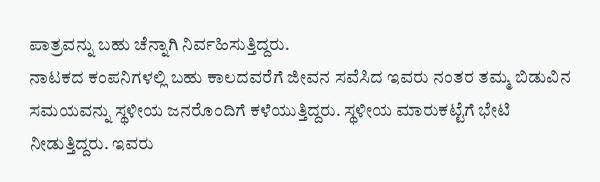ಪಾತ್ರವನ್ನು ಬಹು ಚೆನ್ನಾಗಿ ನಿರ್ವಹಿಸುತ್ತಿದ್ದರು.
ನಾಟಕದ ಕಂಪನಿಗಳಲ್ಲಿ ಬಹು ಕಾಲದವರೆಗೆ ಜೀವನ ಸವೆಸಿದ ಇವರು ನಂತರ ತಮ್ಮ ಬಿಡುವಿನ ಸಮಯವನ್ನು ಸ್ಥಳೀಯ ಜನರೊಂದಿಗೆ ಕಳೆಯುತ್ತಿದ್ದರು. ಸ್ಥಳೀಯ ಮಾರುಕಟ್ಟೆಗೆ ಭೇಟಿ ನೀಡುತ್ತಿದ್ದರು. ಇವರು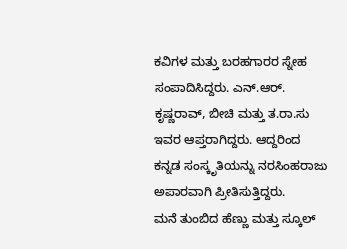ಕವಿಗಳ ಮತ್ತು ಬರಹಗಾರರ ಸ್ನೇಹ ಸಂಪಾದಿಸಿದ್ದರು. ಎನ್.ಆರ್. ಕೃಷ್ಣರಾವ್, ಬೀಚಿ ಮತ್ತು ತ.ರಾ.ಸು ಇವರ ಆಪ್ತರಾಗಿದ್ದರು. ಆದ್ದರಿಂದ ಕನ್ನಡ ಸಂಸ್ಕೃತಿಯನ್ನು ನರಸಿಂಹರಾಜು ಅಪಾರವಾಗಿ ಪ್ರೀತಿಸುತ್ತಿದ್ದರು.
ಮನೆ ತುಂಬಿದ ಹೆಣ್ಣು ಮತ್ತು ಸ್ಕೂಲ್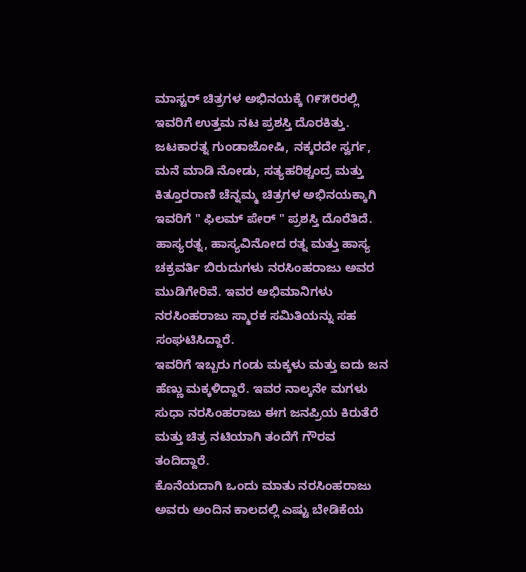ಮಾಸ್ಟರ್ ಚಿತ್ರಗಳ ಅಭಿನಯಕ್ಕೆ ೧೯೫೮ರಲ್ಲಿ ಇವರಿಗೆ ಉತ್ತಮ ನಟ ಪ್ರಶಸ್ತಿ ದೊರಕಿತ್ತು. ಜಟಕಾರತ್ನ ಗುಂಡಾಜೋಷಿ, ನಕ್ಕರದೇ ಸ್ವರ್ಗ, ಮನೆ ಮಾಡಿ ನೋಡು, ಸತ್ಯಹರಿಶ್ಚಂದ್ರ ಮತ್ತು ಕಿತ್ತೂರರಾಣಿ ಚೆನ್ನಮ್ಮ ಚಿತ್ರಗಳ ಅಭಿನಯಕ್ಕಾಗಿ ಇವರಿಗೆ " ಫಿಲಮ್ ಪೇರ್ " ಪ್ರಶಸ್ತಿ ದೊರೆತಿದೆ.
ಹಾಸ್ಯರತ್ನ, ಹಾಸ್ಯವಿನೋದ ರತ್ನ ಮತ್ತು ಹಾಸ್ಯ ಚಕ್ರವರ್ತಿ ಬಿರುದುಗಳು ನರಸಿಂಹರಾಜು ಅವರ ಮುಡಿಗೇರಿವೆ. ಇವರ ಅಭಿಮಾನಿಗಳು ನರಸಿಂಹರಾಜು ಸ್ಮಾರಕ ಸಮಿತಿಯನ್ನು ಸಹ ಸಂಘಟಿಸಿದ್ದಾರೆ.
ಇವರಿಗೆ ಇಬ್ಬರು ಗಂಡು ಮಕ್ಕಳು ಮತ್ತು ಐದು ಜನ ಹೆಣ್ಣು ಮಕ್ಕಳಿದ್ದಾರೆ. ಇವರ ನಾಲ್ಕನೇ ಮಗಳು ಸುಧಾ ನರಸಿಂಹರಾಜು ಈಗ ಜನಪ್ರಿಯ ಕಿರುತೆರೆ ಮತ್ತು ಚಿತ್ರ ನಟಿಯಾಗಿ ತಂದೆಗೆ ಗೌರವ ತಂದಿದ್ದಾರೆ.
ಕೊನೆಯದಾಗಿ ಒಂದು ಮಾತು ನರಸಿಂಹರಾಜು ಅವರು ಅಂದಿನ ಕಾಲದಲ್ಲಿ ಎಷ್ಟು ಬೇಡಿಕೆಯ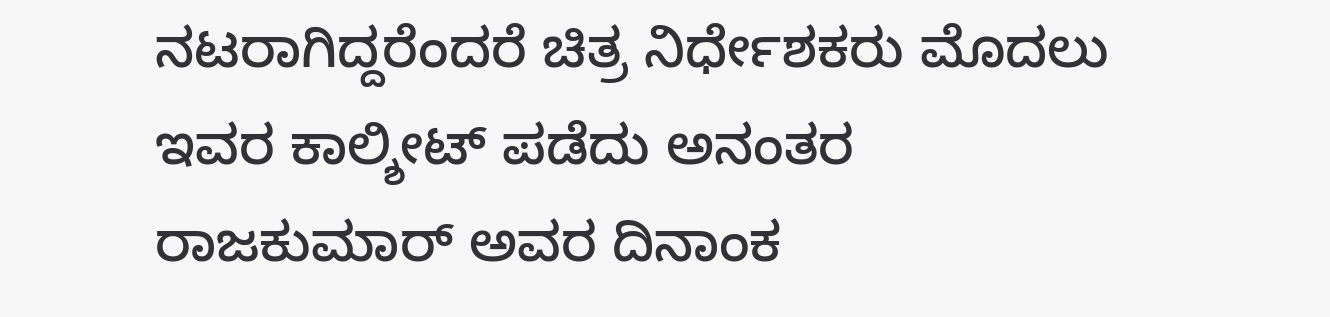ನಟರಾಗಿದ್ದರೆಂದರೆ ಚಿತ್ರ ನಿರ್ಧೇಶಕರು ಮೊದಲು ಇವರ ಕಾಲ್ಶೀಟ್ ಪಡೆದು ಅನಂತರ ರಾಜಕುಮಾರ್ ಅವರ ದಿನಾಂಕ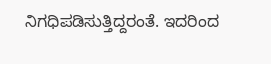ನಿಗಧಿಪಡಿಸುತ್ತಿದ್ದರಂತೆ. ಇದರಿಂದ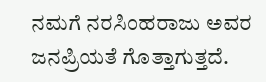ನಮಗೆ ನರಸಿಂಹರಾಜು ಅವರ ಜನಪ್ರಿಯತೆ ಗೊತ್ತಾಗುತ್ತದೆ.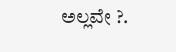ಅಲ್ಲವೇ ?.